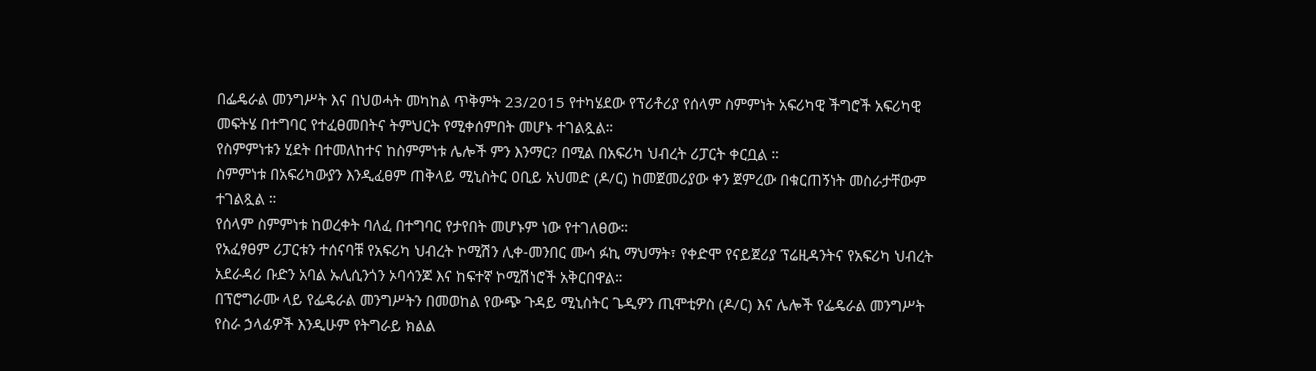በፌዴራል መንግሥት እና በህወሓት መካከል ጥቅምት 23/2015 የተካሄደው የፕሪቶሪያ የሰላም ስምምነት አፍሪካዊ ችግሮች አፍሪካዊ መፍትሄ በተግባር የተፈፀመበትና ትምህርት የሚቀሰምበት መሆኑ ተገልጿል።
የስምምነቱን ሂደት በተመለከተና ከስምምነቱ ሌሎች ምን እንማር? በሚል በአፍሪካ ህብረት ሪፓርት ቀርቧል ።
ስምምነቱ በአፍሪካውያን እንዲፈፀም ጠቅላይ ሚኒስትር ዐቢይ አህመድ (ዶ/ር) ከመጀመሪያው ቀን ጀምረው በቁርጠኝነት መስራታቸውም ተገልጿል ።
የሰላም ስምምነቱ ከወረቀት ባለፈ በተግባር የታየበት መሆኑም ነው የተገለፀው።
የአፈፃፀም ሪፓርቱን ተሰናባቹ የአፍሪካ ህብረት ኮሚሽን ሊቀ-መንበር ሙሳ ፉኪ ማህማት፣ የቀድሞ የናይጀሪያ ፕሬዚዳንትና የአፍሪካ ህብረት አደራዳሪ ቡድን አባል ኡሊሲንጎን ኦባሳንጆ እና ከፍተኛ ኮሚሽነሮች አቅርበዋል።
በፕሮግራሙ ላይ የፌዴራል መንግሥትን በመወከል የውጭ ጉዳይ ሚኒስትር ጌዲዎን ጢሞቲዎስ (ዶ/ር) እና ሌሎች የፌዴራል መንግሥት የስራ ኃላፊዎች እንዲሁም የትግራይ ክልል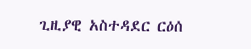ጊዚያዊ አስተዳደር ርዕሰ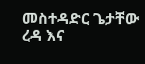መስተዳድር ጌታቸው ረዳ እና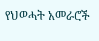የህወሓት አመራሮች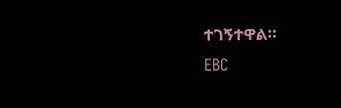ተገኝተዋል።
EBC